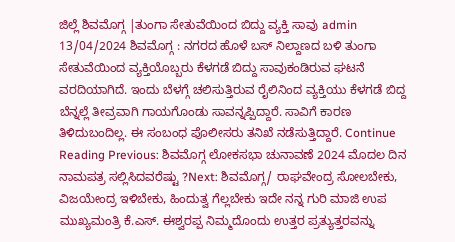ಜಿಲ್ಲೆ ಶಿವಮೊಗ್ಗ |ತುಂಗಾ ಸೇತುವೆಯಿಂದ ಬಿದ್ದು ವ್ಯಕ್ತಿ ಸಾವು admin 13/04/2024 ಶಿವಮೊಗ್ಗ : ನಗರದ ಹೊಳೆ ಬಸ್ ನಿಲ್ದಾಣದ ಬಳಿ ತುಂಗಾ ಸೇತುವೆಯಿಂದ ವ್ಯಕ್ತಿಯೊಬ್ಬರು ಕೆಳಗಡೆ ಬಿದ್ದು ಸಾವುಕಂಡಿರುವ ಘಟನೆ ವರದಿಯಾಗಿದೆ. ಇಂದು ಬೆಳಗ್ಗೆ ಚಲಿಸುತ್ತಿರುವ ರೈಲಿನಿಂದ ವ್ಯಕ್ತಿಯು ಕೆಳಗಡೆ ಬಿದ್ದ ಬೆನ್ನಲ್ಲೆ ತೀವ್ರವಾಗಿ ಗಾಯಗೊಂಡು ಸಾವನ್ನಪ್ಪಿದ್ದಾರೆ. ಸಾವಿಗೆ ಕಾರಣ ತಿಳಿದುಬಂದಿಲ್ಲ. ಈ ಸಂಬಂಧ ಪೊಲೀಸರು ತನಿಖೆ ನಡೆಸುತ್ತಿದ್ದಾರೆ. Continue Reading Previous: ಶಿವಮೊಗ್ಗ ಲೋಕಸಭಾ ಚುನಾವಣೆ 2024 ಮೊದಲ ದಿನ ನಾಮಪತ್ರ ಸಲ್ಲಿಸಿದವರೆಷ್ಟು ?Next: ಶಿವಮೊಗ್ಗ/ ರಾಘವೇಂದ್ರ ಸೋಲಬೇಕು, ವಿಜಯೇಂದ್ರ ಇಳಿಬೇಕು, ಹಿಂದುತ್ವ ಗೆಲ್ಲಬೇಕು ಇದೇ ನನ್ನ ಗುರಿ ಮಾಜಿ ಉಪ ಮುಖ್ಯಮಂತ್ರಿ ಕೆ.ಎಸ್. ಈಶ್ವರಪ್ಪ ನಿಮ್ಮದೊಂದು ಉತ್ತರ ಪ್ರತ್ಯುತ್ತರವನ್ನು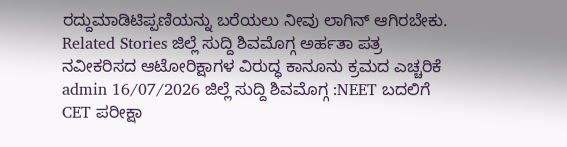ರದ್ದುಮಾಡಿಟಿಪ್ಪಣಿಯನ್ನು ಬರೆಯಲು ನೀವು ಲಾಗಿನ್ ಆಗಿರಬೇಕು. Related Stories ಜಿಲ್ಲೆ ಸುದ್ದಿ ಶಿವಮೊಗ್ಗ ಅರ್ಹತಾ ಪತ್ರ ನವೀಕರಿಸದ ಆಟೋರಿಕ್ಷಾಗಳ ವಿರುದ್ಧ ಕಾನೂನು ಕ್ರಮದ ಎಚ್ಚರಿಕೆ admin 16/07/2026 ಜಿಲ್ಲೆ ಸುದ್ದಿ ಶಿವಮೊಗ್ಗ :NEET ಬದಲಿಗೆ CET ಪರೀಕ್ಷಾ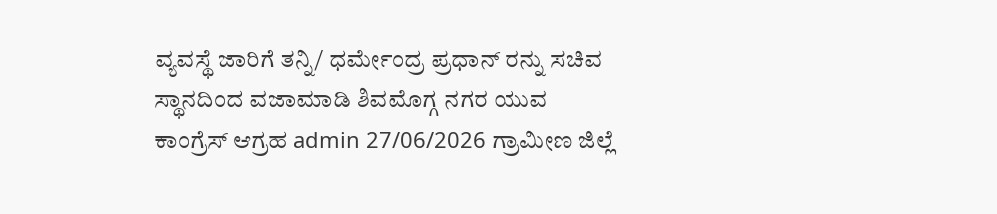ವ್ಯವಸ್ಥೆ ಜಾರಿಗೆ ತನ್ನಿ/ ಧರ್ಮೇಂದ್ರ ಪ್ರಧಾನ್ ರನ್ನು ಸಚಿವ ಸ್ಥಾನದಿಂದ ವಜಾಮಾಡಿ ಶಿವಮೊಗ್ಗ ನಗರ ಯುವ ಕಾಂಗ್ರೆಸ್ ಆಗ್ರಹ admin 27/06/2026 ಗ್ರಾಮೀಣ ಜಿಲ್ಲೆ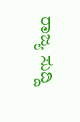ರಾಜ್ಯ ಸುದ್ದಿ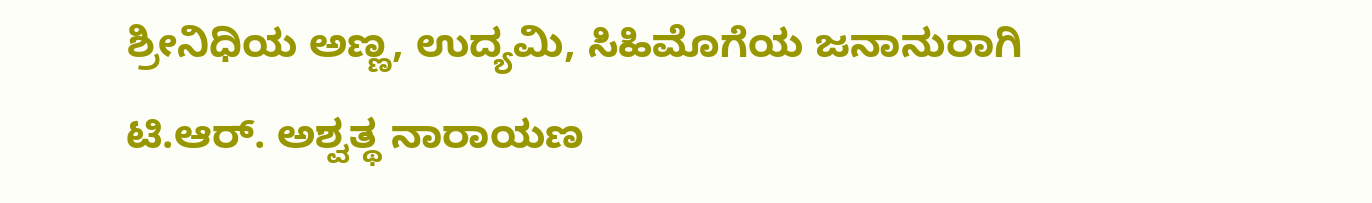ಶ್ರೀನಿಧಿಯ ಅಣ್ಣ, ಉದ್ಯಮಿ, ಸಿಹಿಮೊಗೆಯ ಜನಾನುರಾಗಿ ಟಿ.ಆರ್. ಅಶ್ವತ್ಥ ನಾರಾಯಣ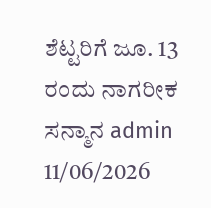ಶೆಟ್ಟರಿಗೆ ಜೂ. 13 ರಂದು ನಾಗರೀಕ ಸನ್ಮಾನ admin 11/06/2026